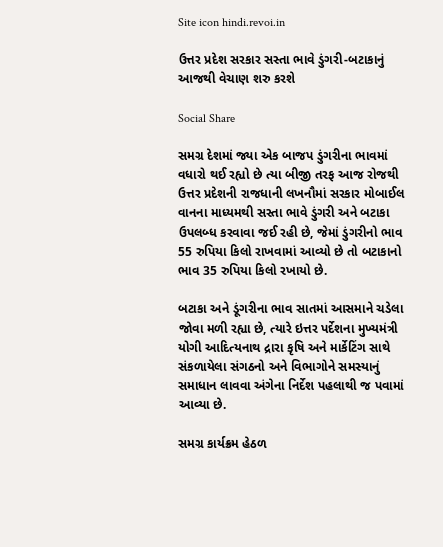Site icon hindi.revoi.in

ઉત્તર પ્રદેશ સરકાર સસ્તા ભાવે ડુંગરી-બટાકાનું આજથી વેચાણ શરુ કરશે

Social Share

સમગ્ર દેશમાં જ્યા એક બાજપ ડુંગરીના ભાવમાં વધારો થઈ રહ્યો છે ત્યા બીજી તરફ આજ રોજથી ઉત્તર પ્રદેશની રાજધાની લખનૌમાં સરકાર મોબાઈલ વાનના માધ્યમથી સસ્તા ભાવે ડુંગરી અને બટાકા ઉપલબ્ધ કરવાવા જઈ રહી છે, જેમાં ડુંગરીનો ભાવ 55 રુપિયા કિલો રાખવામાં આવ્યો છે તો બટાકાનો ભાવ 35 રુપિયા કિલો રખાયો છે.

બટાકા અને ડૂંગરીના ભાવ સાતમાં આસમાને ચડેલા જોવા મળી રહ્યા છે, ત્યારે ઇત્તર પર્દેશના મુખ્યમંત્રી યોગી આદિત્યનાથ દ્રારા કૃષિ અને માર્કેટિંગ સાથે સંકળાયેલા સંગઠનો અને વિભાગોને સમસ્યાનું સમાધાન લાવવા અંગેના નિર્દેશ પહલાથી જ પવામાં આવ્યા છે.

સમગ્ર કાર્યક્રમ હેઠળ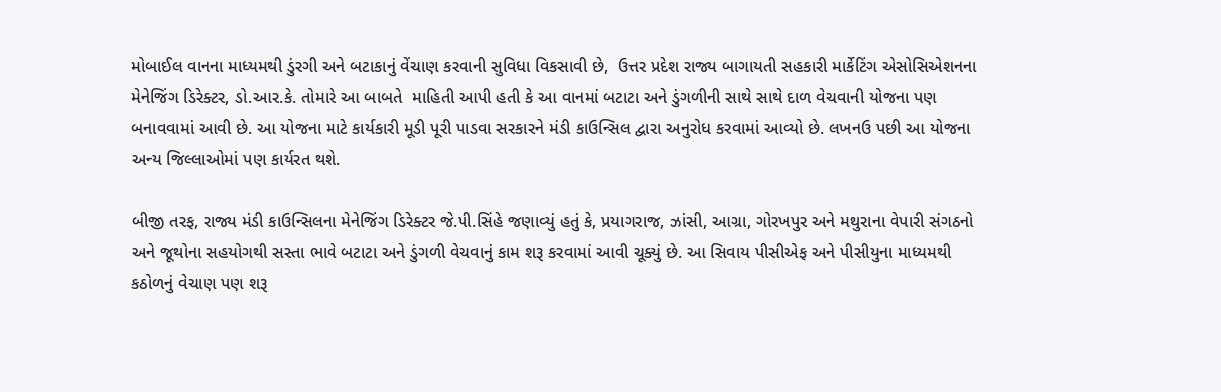મોબાઈલ વાનના માધ્યમથી ડુંરગી અને બટાકાનું વેંચાણ કરવાની સુવિધા વિકસાવી છે,  ઉત્તર પ્રદેશ રાજ્ય બાગાયતી સહકારી માર્કેટિંગ એસોસિએશનના મેનેજિંગ ડિરેક્ટર, ડો.આર.કે. તોમારે આ બાબતે  માહિતી આપી હતી કે આ વાનમાં બટાટા અને ડુંગળીની સાથે સાથે દાળ વેચવાની યોજના પણ બનાવવામાં આવી છે. આ યોજના માટે કાર્યકારી મૂડી પૂરી પાડવા સરકારને મંડી કાઉન્સિલ દ્વારા અનુરોધ કરવામાં આવ્યો છે. લખનઉ પછી આ યોજના અન્ય જિલ્લાઓમાં પણ કાર્યરત થશે.

બીજી તરફ, રાજ્ય મંડી કાઉન્સિલના મેનેજિંગ ડિરેક્ટર જે.પી.સિંહે જણાવ્યું હતું કે, પ્રયાગરાજ, ઝાંસી, આગ્રા, ગોરખપુર અને મથુરાના વેપારી સંગઠનો અને જૂથોના સહયોગથી સસ્તા ભાવે બટાટા અને ડુંગળી વેચવાનું કામ શરૂ કરવામાં આવી ચૂક્યું છે. આ સિવાય પીસીએફ અને પીસીયુના માધ્યમથી કઠોળનું વેચાણ પણ શરૂ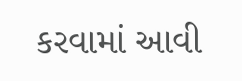કરવામાં આવી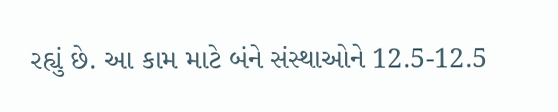રહ્યું છે. આ કામ માટે બંને સંસ્થાઓને 12.5-12.5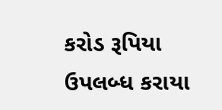કરોડ રૂપિયા ઉપલબ્ધ કરાયા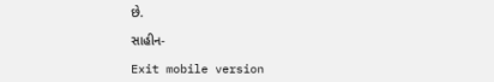છે.

સાહીન-

Exit mobile version